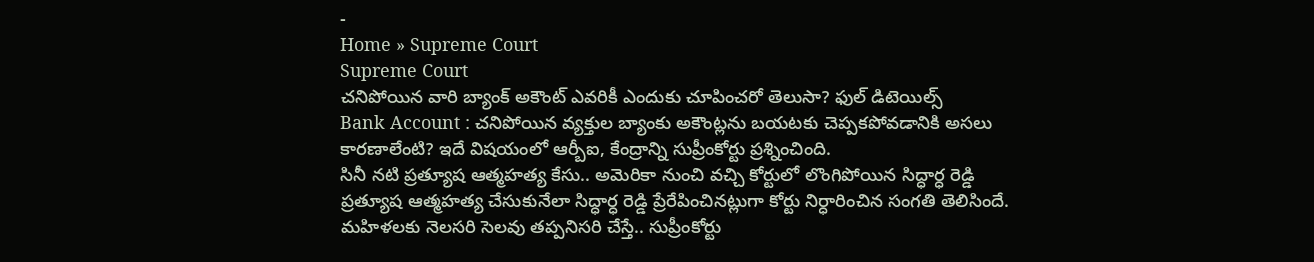-
Home » Supreme Court
Supreme Court
చనిపోయిన వారి బ్యాంక్ అకౌంట్ ఎవరికీ ఎందుకు చూపించరో తెలుసా? ఫుల్ డిటెయిల్స్
Bank Account : చనిపోయిన వ్యక్తుల బ్యాంకు అకౌంట్లను బయటకు చెప్పకపోవడానికి అసలు కారణాలేంటి? ఇదే విషయంలో ఆర్బీఐ, కేంద్రాన్ని సుప్రీంకోర్టు ప్రశ్నించింది.
సినీ నటి ప్రత్యూష ఆత్మహత్య కేసు.. అమెరికా నుంచి వచ్చి కోర్టులో లొంగిపోయిన సిద్ధార్ధ రెడ్డి
ప్రత్యూష ఆత్మహత్య చేసుకునేలా సిద్ధార్ధ రెడ్డి ప్రేరేపించినట్లుగా కోర్టు నిర్ధారించిన సంగతి తెలిసిందే.
మహిళలకు నెలసరి సెలవు తప్పనిసరి చేస్తే.. సుప్రీంకోర్టు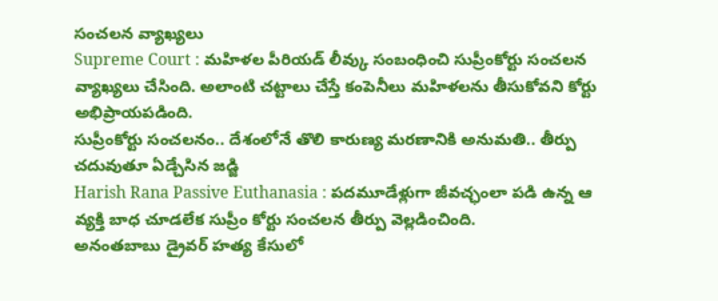సంచలన వ్యాఖ్యలు
Supreme Court : మహిళల పీరియడ్ లీవ్కు సంబంధించి సుప్రీంకోర్టు సంచలన వ్యాఖ్యలు చేసింది. అలాంటి చట్టాలు చేస్తే కంపెనీలు మహిళలను తీసుకోవని కోర్టు అభిప్రాయపడింది.
సుప్రీంకోర్టు సంచలనం.. దేశంలోనే తొలి కారుణ్య మరణానికి అనుమతి.. తీర్పు చదువుతూ ఏడ్చేసిన జడ్జి
Harish Rana Passive Euthanasia : పదమూడేళ్లుగా జీవచ్ఛంలా పడి ఉన్న ఆ వ్యక్తి బాధ చూడలేక సుప్రీం కోర్టు సంచలన తీర్పు వెల్లడించింది.
అనంతబాబు డ్రైవర్ హత్య కేసులో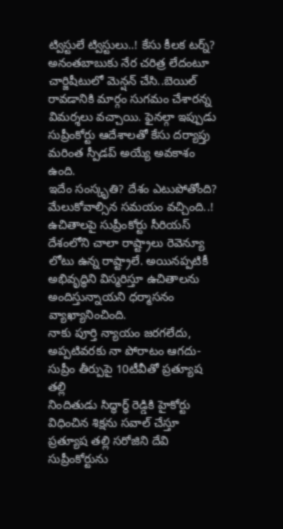ట్విస్టులే ట్విస్టులు..! కేసు కీలక టర్న్?
అనంతబాబుకు నేర చరిత్ర లేదంటూ చార్జిషీటులో మెన్షన్ చేసి..బెయిల్ రావడానికి మార్గం సుగమం చేశారన్న విమర్శలు వచ్చాయి. ఫైనల్గా ఇప్పుడు సుప్రీంకోర్టు ఆదేశాలతో కేసు దర్యాప్తు మరింత స్పీడప్ అయ్యే అవకాశం ఉంది.
ఇదేం సంస్కృతి? దేశం ఎటుపోతోంది? మేలుకోవాల్సిన సమయం వచ్చింది..! ఉచితాలపై సుప్రీంకోర్టు సీరియస్
దేశంలోని చాలా రాష్ట్రాలు రెవెన్యూ లోటు ఉన్న రాష్ట్రాలే. అయినప్పటికీ అభివృద్ధిని విస్మరిస్తూ ఉచితాలను అందిస్తున్నాయని ధర్మాసనం వ్యాఖ్యానించింది.
నాకు పూర్తి న్యాయం జరగలేదు, అప్పటివరకు నా పోరాటం ఆగదు- సుప్రీం తీర్పుపై 10టీవీతో ప్రత్యూష తల్లి
నిందితుడు సిద్ధార్ధ్ రెడ్డికి హైకోర్టు విధించిన శిక్షను సవాల్ చేస్తూ ప్రత్యూష తల్లి సరోజిని దేవి సుప్రీంకోర్టును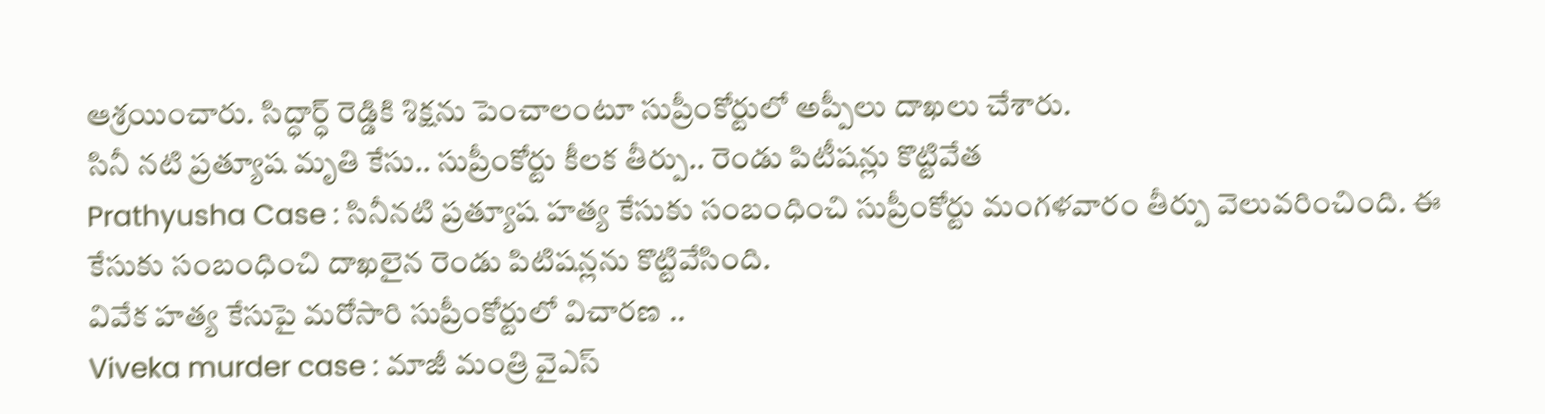ఆశ్రయించారు. సిద్ధార్ధ్ రెడ్డికి శిక్షను పెంచాలంటూ సుప్రీంకోర్టులో అప్పీలు దాఖలు చేశారు.
సినీ నటి ప్రత్యూష మృతి కేసు.. సుప్రీంకోర్టు కీలక తీర్పు.. రెండు పిటీషన్లు కొట్టివేత
Prathyusha Case : సినీనటి ప్రత్యూష హత్య కేసుకు సంబంధించి సుప్రీంకోర్టు మంగళవారం తీర్పు వెలువరించింది. ఈ కేసుకు సంబంధించి దాఖలైన రెండు పిటిషన్లను కొట్టివేసింది.
వివేక హత్య కేసుపై మరోసారి సుప్రీంకోర్టులో విచారణ ..
Viveka murder case : మాజీ మంత్రి వైఎస్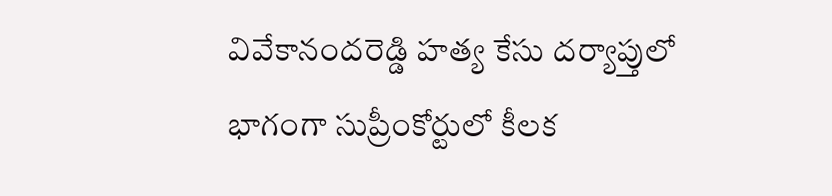వివేకానందరెడ్డి హత్య కేసు దర్యాప్తులో భాగంగా సుప్రీంకోర్టులో కీలక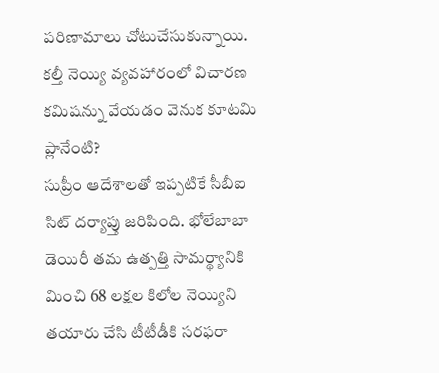పరిణామాలు చోటుచేసుకున్నాయి.
కల్తీ నెయ్యి వ్యవహారంలో విచారణ కమిషన్ను వేయడం వెనుక కూటమి ప్లానేంటి?
సుప్రీం ఆదేశాలతో ఇప్పటికే సీబీఐ సిట్ దర్యాప్తు జరిపింది. భోలేబాబా డెయిరీ తమ ఉత్పత్తి సామర్థ్యానికి మించి 68 లక్షల కిలోల నెయ్యిని తయారు చేసి టీటీడీకి సరఫరా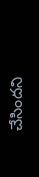చేసిందని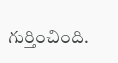గుర్తించింది.